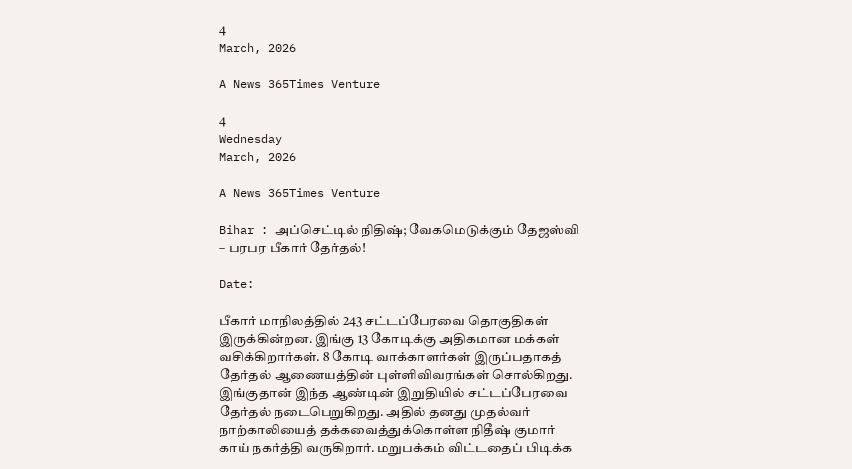4
March, 2026

A News 365Times Venture

4
Wednesday
March, 2026

A News 365Times Venture

Bihar : அப்செட்டில் நிதிஷ்; வேகமெடுக்கும் தேஜஸ்வி – பரபர பீகார் தேர்தல்!

Date:

பீகார் மாநிலத்தில் 243 சட்டப்பேரவை தொகுதிகள் இருக்கின்றன. இங்கு 13 கோடிக்கு அதிகமான மக்கள் வசிக்கிறார்கள். 8 கோடி வாக்காளர்கள் இருப்பதாகத் தேர்தல் ஆணையத்தின் புள்ளிவிவரங்கள் சொல்கிறது. இங்குதான் இந்த ஆண்டின் இறுதியில் சட்டப்பேரவை தேர்தல் நடைபெறுகிறது. அதில் தனது முதல்வர் நாற்காலியைத் தக்கவைத்துக்கொள்ள நிதீஷ் குமார் காய் நகர்த்தி வருகிறார். மறுபக்கம் விட்டதைப் பிடிக்க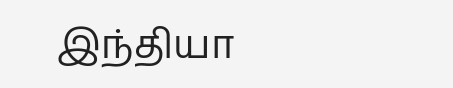இந்தியா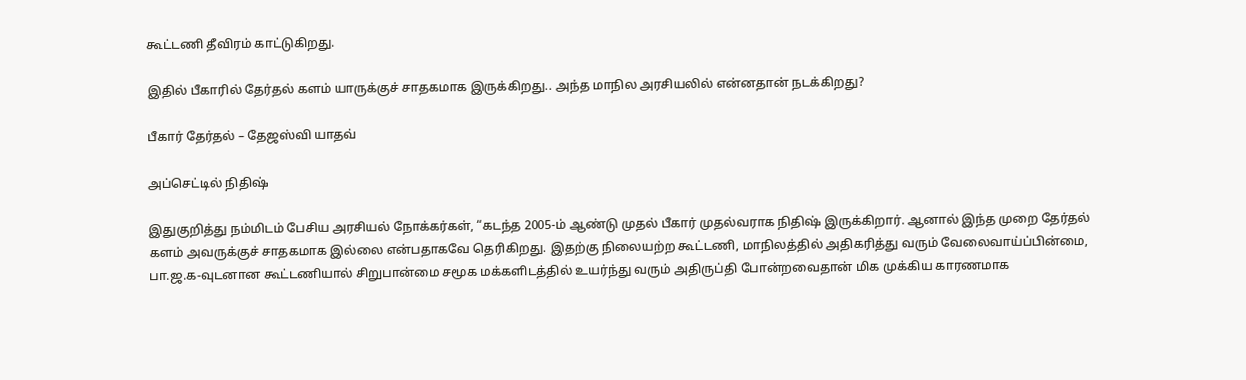கூட்டணி தீவிரம் காட்டுகிறது.

இதில் பீகாரில் தேர்தல் களம் யாருக்குச் சாதகமாக இருக்கிறது.. அந்த மாநில அரசியலில் என்னதான் நடக்கிறது?

பீகார் தேர்தல் – தேஜஸ்வி யாதவ்

அப்செட்டில் நிதிஷ்

இதுகுறித்து நம்மிடம் பேசிய அரசியல் நோக்கர்கள், “கடந்த 2005-ம் ஆண்டு முதல் பீகார் முதல்வராக நிதிஷ் இருக்கிறார். ஆனால் இந்த முறை தேர்தல் களம் அவருக்குச் சாதகமாக இல்லை என்பதாகவே தெரிகிறது. இதற்கு நிலையற்ற கூட்டணி, மாநிலத்தில் அதிகரித்து வரும் வேலைவாய்ப்பின்மை, பா.ஜ.க-வுடனான கூட்டணியால் சிறுபான்மை சமூக மக்களிடத்தில் உயர்ந்து வரும் அதிருப்தி போன்றவைதான் மிக முக்கிய காரணமாக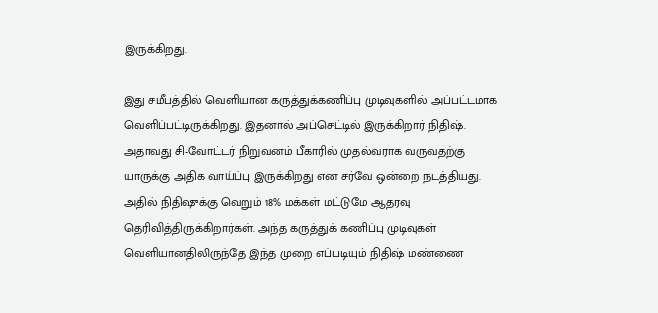இருக்கிறது.

இது சமீபத்தில் வெளியான கருத்துக்கணிப்பு முடிவுகளில் அப்பட்டமாக வெளிப்பட்டிருக்கிறது. இதனால் அப்செட்டில் இருக்கிறார் நிதிஷ். அதாவது சி-வோட்டர் நிறுவனம் பீகாரில் முதல்வராக வருவதற்கு யாருக்கு அதிக வாய்ப்பு இருக்கிறது என சர்வே ஒன்றை நடத்தியது. அதில் நிதிஷுக்கு வெறும் 18% மக்கள் மட்டுமே ஆதரவு தெரிவித்திருக்கிறார்கள். அந்த கருத்துக் கணிப்பு முடிவுகள் வெளியானதிலிருந்தே இந்த முறை எப்படியும் நிதிஷ் மண்ணை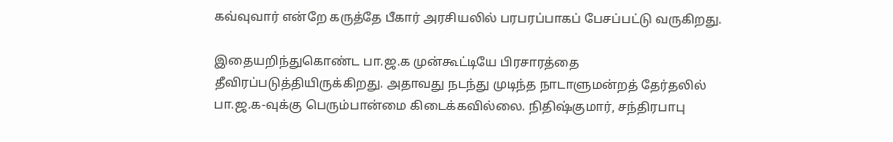கவ்வுவார் என்றே கருத்தே பீகார் அரசியலில் பரபரப்பாகப் பேசப்பட்டு வருகிறது.

இதையறிந்துகொண்ட பா.ஜ.க முன்கூட்டியே பிரசாரத்தை தீவிரப்படுத்தியிருக்கிறது. அதாவது நடந்து முடிந்த நாடாளுமன்றத் தேர்தலில் பா.ஜ.க-வுக்கு பெரும்பான்மை கிடைக்கவில்லை. நிதிஷ்குமார், சந்திரபாபு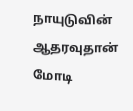நாயுடுவின் ஆதரவுதான் மோடி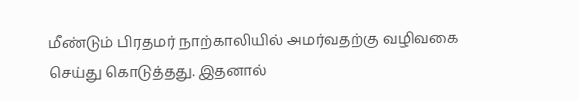மீண்டும் பிரதமர் நாற்காலியில் அமர்வதற்கு வழிவகை செய்து கொடுத்தது. இதனால்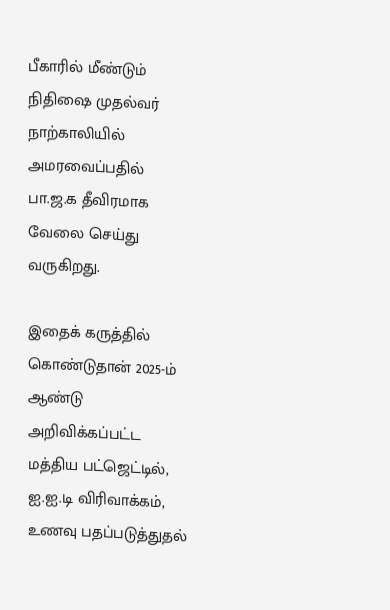பீகாரில் மீண்டும் நிதிஷை முதல்வர் நாற்காலியில் அமரவைப்பதில் பா.ஜ.க தீவிரமாக வேலை செய்து வருகிறது.

இதைக் கருத்தில் கொண்டுதான் 2025-ம் ஆண்டு அறிவிக்கப்பட்ட மத்திய பட்ஜெட்டில், ஐ.ஐ.டி விரிவாக்கம், உணவு பதப்படுத்துதல்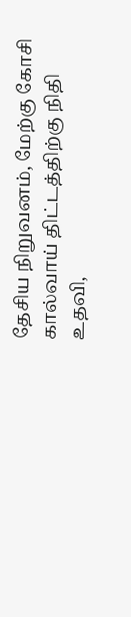தேசிய நிறுவனம், மேற்கு கோசி கால்வாய் திட்டத்திற்கு நிதி உதவி,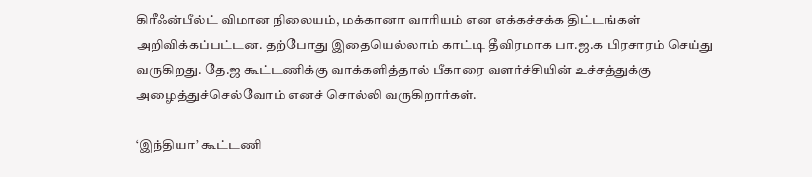கிரீஃன்பீல்ட் விமான நிலையம், மக்கானா வாரியம் என எக்கச்சக்க திட்டங்கள் அறிவிக்கப்பட்டன. தற்போது இதையெல்லாம் காட்டி தீவிரமாக பா.ஜ.க பிரசாரம் செய்து வருகிறது. தே.ஜ கூட்டணிக்கு வாக்களித்தால் பீகாரை வளர்ச்சியின் உச்சத்துக்கு அழைத்துச்செல்வோம் எனச் சொல்லி வருகிறார்கள்.

‘இந்தியா’ கூட்டணி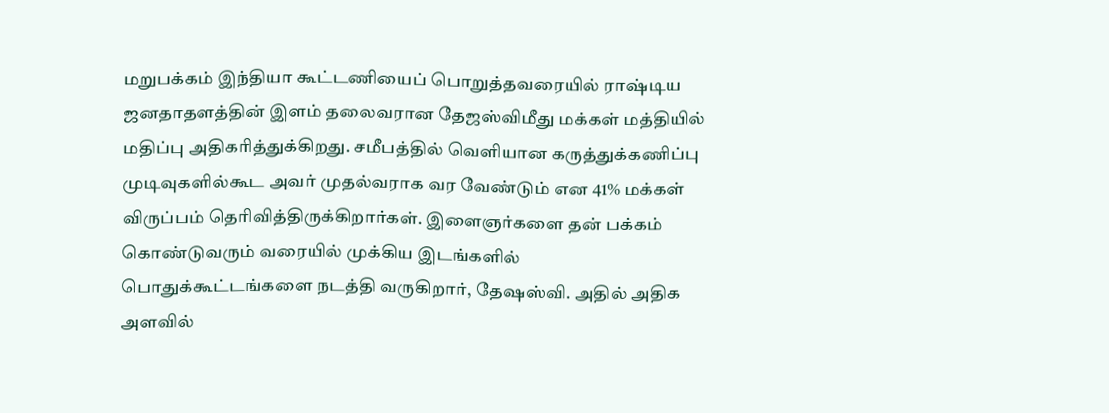மறுபக்கம் இந்தியா கூட்டணியைப் பொறுத்தவரையில் ராஷ்டிய ஜனதாதளத்தின் இளம் தலைவரான தேஜஸ்விமீது மக்கள் மத்தியில் மதிப்பு அதிகரித்துக்கிறது. சமீபத்தில் வெளியான கருத்துக்கணிப்பு முடிவுகளில்கூட அவர் முதல்வராக வர வேண்டும் என 41% மக்கள் விருப்பம் தெரிவித்திருக்கிறார்கள். இளைஞர்களை தன் பக்கம் கொண்டுவரும் வரையில் முக்கிய இடங்களில் பொதுக்கூட்டங்களை நடத்தி வருகிறார், தேஷஸ்வி. அதில் அதிக அளவில்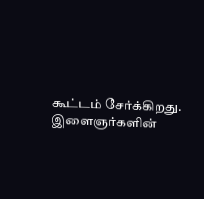கூட்டம் சேர்க்கிறது. இளைஞர்களின்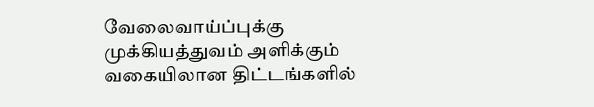வேலைவாய்ப்புக்கு முக்கியத்துவம் அளிக்கும் வகையிலான திட்டங்களில்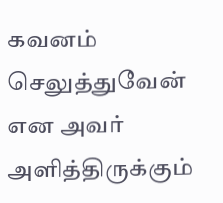கவனம் செலுத்துவேன் என அவர் அளித்திருக்கும்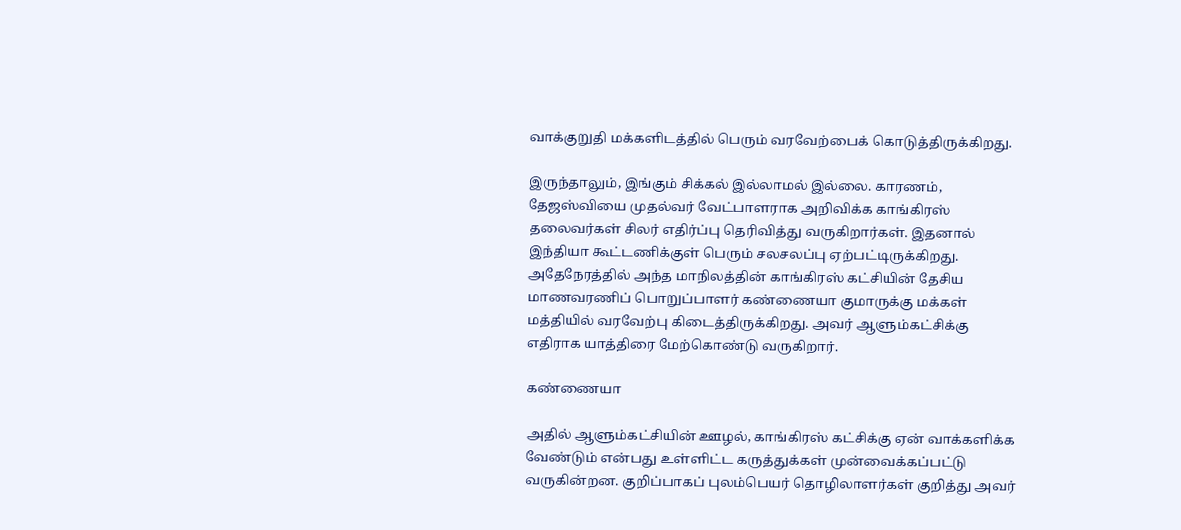வாக்குறுதி மக்களிடத்தில் பெரும் வரவேற்பைக் கொடுத்திருக்கிறது.

இருந்தாலும், இங்கும் சிக்கல் இல்லாமல் இல்லை. காரணம், தேஜஸ்வியை முதல்வர் வேட்பாளராக அறிவிக்க காங்கிரஸ் தலைவர்கள் சிலர் எதிர்ப்பு தெரிவித்து வருகிறார்கள். இதனால் இந்தியா கூட்டணிக்குள் பெரும் சலசலப்பு ஏற்பட்டிருக்கிறது. அதேநேரத்தில் அந்த மாநிலத்தின் காங்கிரஸ் கட்சியின் தேசிய மாணவரணிப் பொறுப்பாளர் கண்ணையா குமாருக்கு மக்கள் மத்தியில் வரவேற்பு கிடைத்திருக்கிறது. அவர் ஆளும்கட்சிக்கு எதிராக யாத்திரை மேற்கொண்டு வருகிறார்.

கண்ணையா

அதில் ஆளும்கட்சியின் ஊழல், காங்கிரஸ் கட்சிக்கு ஏன் வாக்களிக்க வேண்டும் என்பது உள்ளிட்ட கருத்துக்கள் முன்வைக்கப்பட்டு வருகின்றன. குறிப்பாகப் புலம்பெயர் தொழிலாளர்கள் குறித்து அவர்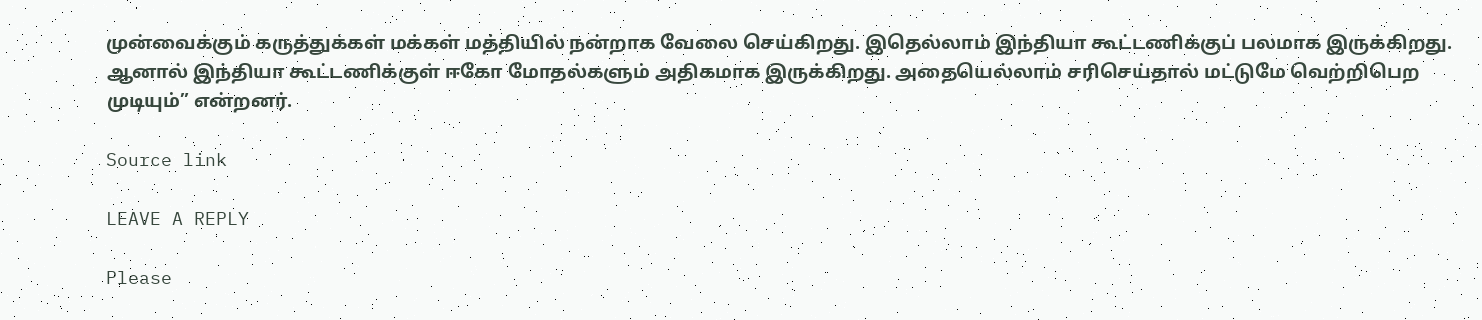முன்வைக்கும் கருத்துக்கள் மக்கள் மத்தியில் நன்றாக வேலை செய்கிறது. இதெல்லாம் இந்தியா கூட்டணிக்குப் பலமாக இருக்கிறது. ஆனால் இந்தியா கூட்டணிக்குள் ஈகோ மோதல்களும் அதிகமாக இருக்கிறது. அதையெல்லாம் சரிசெய்தால் மட்டுமே வெற்றிபெற முடியும்” என்றனர்.

Source link

LEAVE A REPLY

Please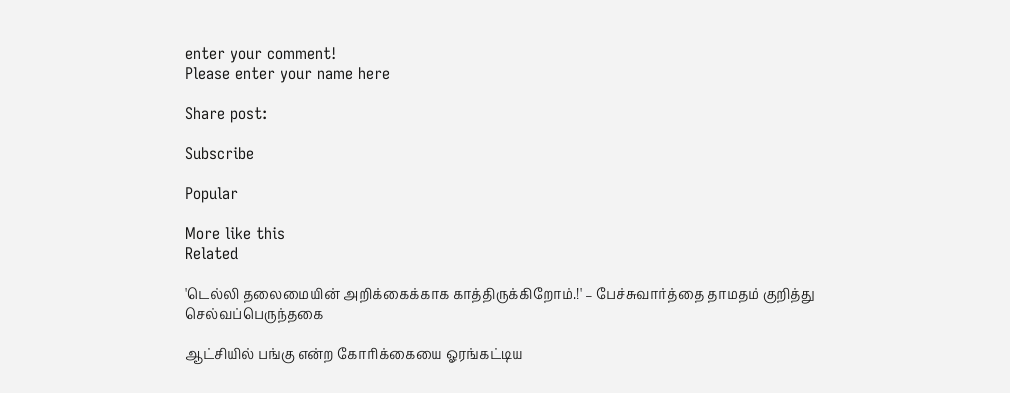enter your comment!
Please enter your name here

Share post:

Subscribe

Popular

More like this
Related

'டெல்லி தலைமையின் அறிக்கைக்காக காத்திருக்கிறோம்.!' – பேச்சுவார்த்தை தாமதம் குறித்து செல்வப்பெருந்தகை

ஆட்சியில் பங்கு என்ற கோரிக்கையை ஓரங்கட்டிய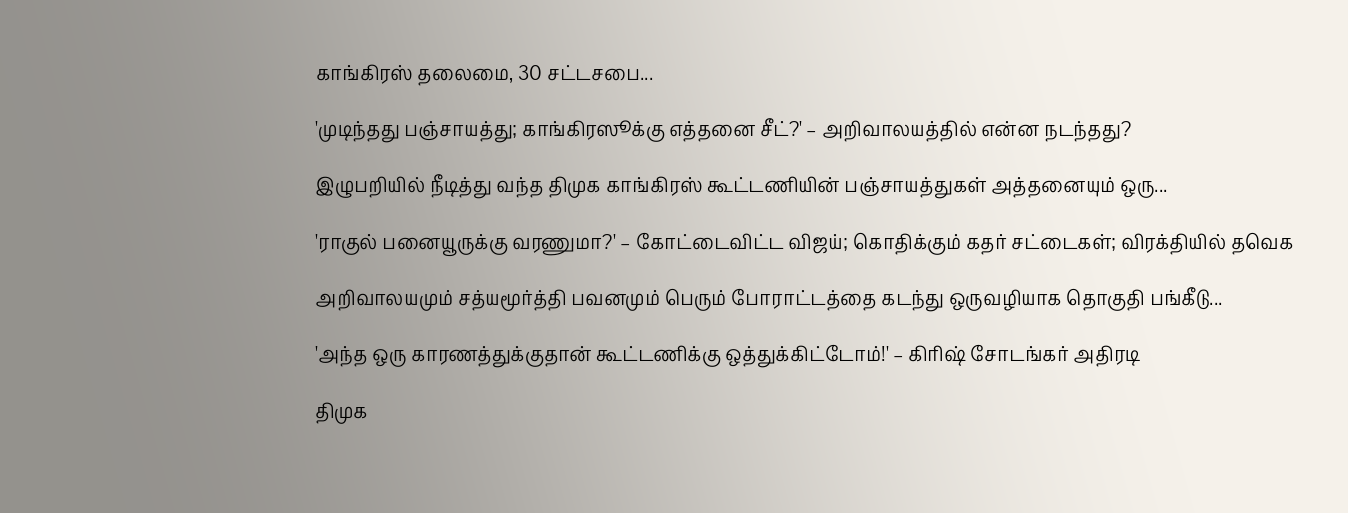காங்கிரஸ் தலைமை, 30 சட்டசபை...

'முடிந்தது பஞ்சாயத்து; காங்கிரஸூக்கு எத்தனை சீட்?' – அறிவாலயத்தில் என்ன நடந்தது?

இழுபறியில் நீடித்து வந்த திமுக காங்கிரஸ் கூட்டணியின் பஞ்சாயத்துகள் அத்தனையும் ஒரு...

'ராகுல் பனையூருக்கு வரணுமா?' – கோட்டைவிட்ட விஜய்; கொதிக்கும் கதர் சட்டைகள்; விரக்தியில் தவெக

அறிவாலயமும் சத்யமூர்த்தி பவனமும் பெரும் போராட்டத்தை கடந்து ஒருவழியாக தொகுதி பங்கீடு...

'அந்த ஒரு காரணத்துக்குதான் கூட்டணிக்கு ஒத்துக்கிட்டோம்!' – கிரிஷ் சோடங்கர் அதிரடி

திமுக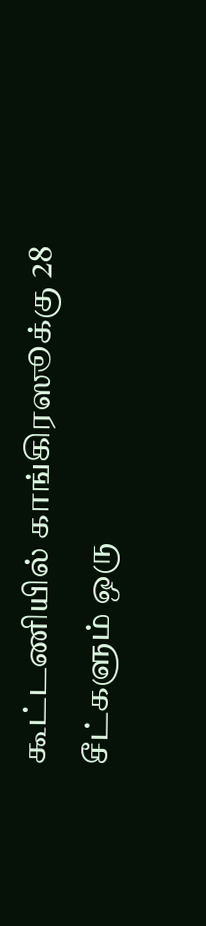கூட்டணியில் காங்கிரஸூக்கு 28 சீட்களும் ஒரு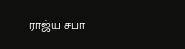ராஜ்ய சபா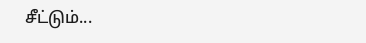சீட்டும்...